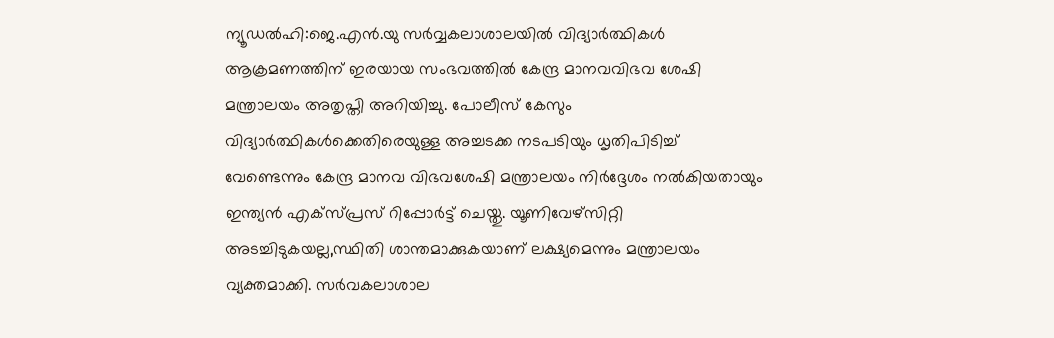ന്യൂഡൽഹി:ജെ.എൻ.യു സർവ്വകലാശാലയിൽ വിദ്യാർത്ഥികൾ ആക്രമണത്തിന് ഇരയായ സംഭവത്തിൽ കേന്ദ്ര മാനവവിഭവ ശേഷി മന്ത്രാലയം അതൃപ്തി അറിയിച്ചു. പോലീസ് കേസും വിദ്യാർത്ഥികൾക്കെതിരെയുള്ള അച്ചടക്ക നടപടിയും ധൃതിപിടിച്ച് വേണ്ടെന്നും കേന്ദ്ര മാനവ വിഭവശേഷി മന്ത്രാലയം നിർദ്ദേശം നൽകിയതായും ഇന്ത്യൻ എക്സ്പ്രസ് റിപ്പോർട്ട് ചെയ്തു. യൂണിവേഴ്സിറ്റി അടച്ചിടുകയല്ല,സ്ഥിതി ശാന്തമാക്കുകയാണ് ലക്ഷ്യമെന്നും മന്ത്രാലയം വ്യക്തമാക്കി. സർവകലാശാല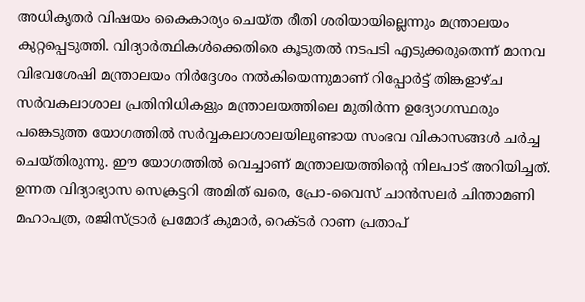അധികൃതർ വിഷയം കൈകാര്യം ചെയ്ത രീതി ശരിയായില്ലെന്നും മന്ത്രാലയം കുറ്റപ്പെടുത്തി. വിദ്യാർത്ഥികൾക്കെതിരെ കൂടുതൽ നടപടി എടുക്കരുതെന്ന് മാനവ വിഭവശേഷി മന്ത്രാലയം നിർദ്ദേശം നൽകിയെന്നുമാണ് റിപ്പോർട്ട് തിങ്കളാഴ്ച സർവകലാശാല പ്രതിനിധികളും മന്ത്രാലയത്തിലെ മുതിർന്ന ഉദ്യോഗസ്ഥരും പങ്കെടുത്ത യോഗത്തിൽ സർവ്വകലാശാലയിലുണ്ടായ സംഭവ വികാസങ്ങൾ ചർച്ച ചെയ്തിരുന്നു. ഈ യോഗത്തിൽ വെച്ചാണ് മന്ത്രാലയത്തിന്റെ നിലപാട് അറിയിച്ചത്. ഉന്നത വിദ്യാഭ്യാസ സെക്രട്ടറി അമിത് ഖരെ, പ്രോ-വൈസ് ചാൻസലർ ചിന്താമണി മഹാപത്ര, രജിസ്ട്രാർ പ്രമോദ് കുമാർ, റെക്ടർ റാണ പ്രതാപ്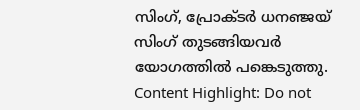സിംഗ്, പ്രോക്ടർ ധനഞ്ജയ് സിംഗ് തുടങ്ങിയവർ യോഗത്തിൽ പങ്കെടുത്തു. Content Highlight: Do not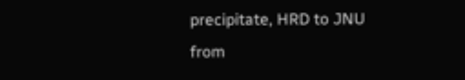precipitate, HRD to JNU
from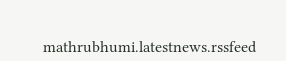mathrubhumi.latestnews.rssfeed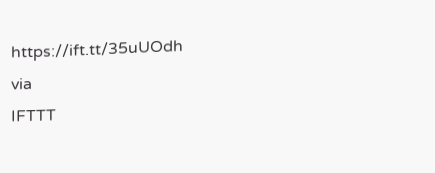https://ift.tt/35uUOdh
via
IFTTT